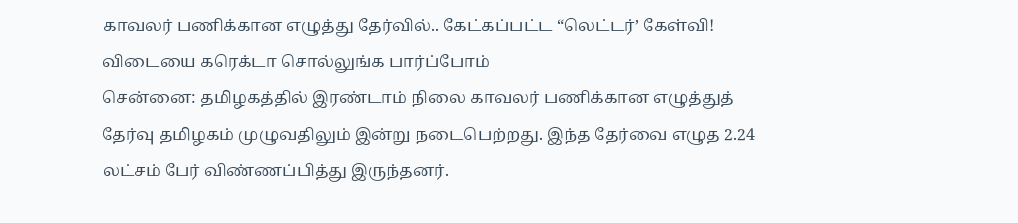காவலர் பணிக்கான எழுத்து தேர்வில்.. கேட்கப்பட்ட “லெட்டர்’ கேள்வி! விடையை கரெக்டா சொல்லுங்க பார்ப்போம்
சென்னை: தமிழகத்தில் இரண்டாம் நிலை காவலர் பணிக்கான எழுத்துத் தேர்வு தமிழகம் முழுவதிலும் இன்று நடைபெற்றது. இந்த தேர்வை எழுத 2.24 லட்சம் பேர் விண்ணப்பித்து இருந்தனர்.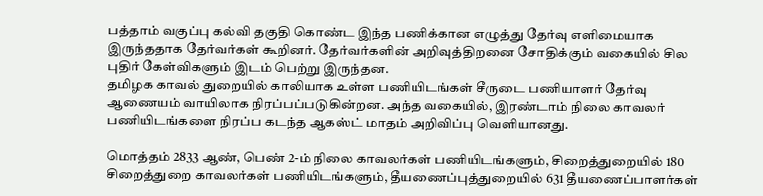பத்தாம் வகுப்பு கல்வி தகுதி கொண்ட இந்த பணிக்கான எழுத்து தேர்வு எளிமையாக இருந்ததாக தேர்வர்கள் கூறினர். தேர்வர்களின் அறிவுத்திறனை சோதிக்கும் வகையில் சில புதிர் கேள்விகளும் இடம் பெற்று இருந்தன.
தமிழக காவல் துறையில் காலியாக உள்ள பணியிடங்கள் சீருடை பணியாளர் தேர்வு ஆணையம் வாயிலாக நிரப்பப்படுகின்றன. அந்த வகையில், இரண்டாம் நிலை காவலர் பணியிடங்களை நிரப்ப கடந்த ஆகஸ்ட் மாதம் அறிவிப்பு வெளியானது.

மொத்தம் 2833 ஆண், பெண் 2-ம் நிலை காவலர்கள் பணியிடங்களும், சிறைத்துறையில் 180 சிறைத்துறை காவலர்கள் பணியிடங்களும், தீயணைப்புத்துறையில் 631 தீயணைப்பாளர்கள்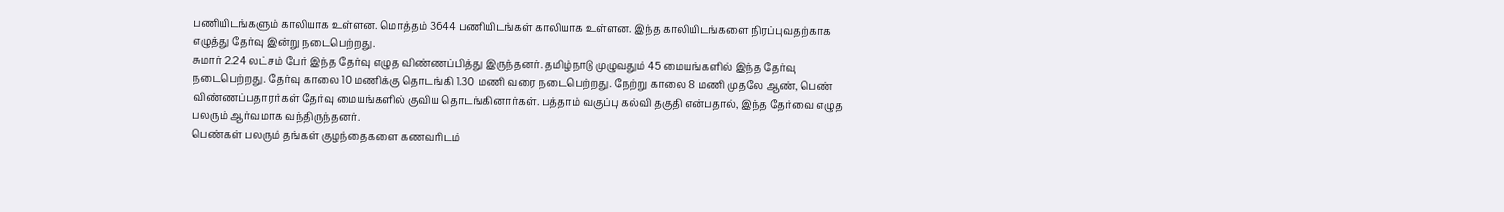பணியிடங்களும் காலியாக உள்ளன. மொத்தம் 3644 பணியிடங்கள் காலியாக உள்ளன. இந்த காலியிடங்களை நிரப்புவதற்காக எழுத்து தேர்வு இன்று நடைபெற்றது.
சுமார் 2.24 லட்சம் பேர் இந்த தேர்வு எழுத விண்ணப்பித்து இருந்தனர். தமிழ்நாடு முழுவதும் 45 மையங்களில் இந்த தேர்வு நடைபெற்றது. தேர்வு காலை 10 மணிக்கு தொடங்கி 1.30 மணி வரை நடைபெற்றது. நேற்று காலை 8 மணி முதலே ஆண், பெண் விண்ணப்பதாரர்கள் தேர்வு மையங்களில் குவிய தொடங்கினார்கள். பத்தாம் வகுப்பு கல்வி தகுதி என்பதால், இந்த தேர்வை எழுத பலரும் ஆர்வமாக வந்திருந்தனர்.
பெண்கள் பலரும் தங்கள் குழந்தைகளை கணவரிடம்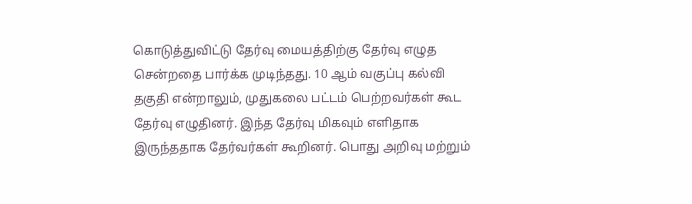கொடுத்துவிட்டு தேர்வு மையத்திற்கு தேர்வு எழுத சென்றதை பார்க்க முடிந்தது. 10 ஆம் வகுப்பு கல்வி தகுதி என்றாலும், முதுகலை பட்டம் பெற்றவர்கள் கூட தேர்வு எழுதினர். இந்த தேர்வு மிகவும் எளிதாக இருந்ததாக தேர்வர்கள் கூறினர். பொது அறிவு மற்றும்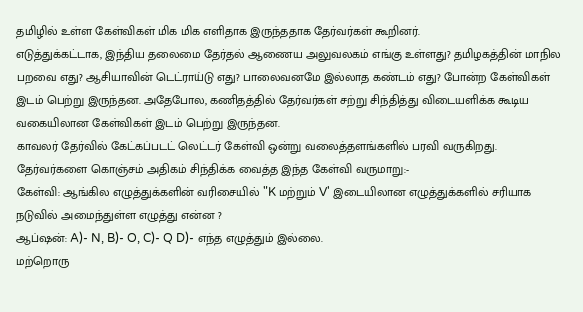தமிழில் உள்ள கேள்விகள் மிக மிக எளிதாக இருந்ததாக தேர்வர்கள் கூறினர்.
எடுத்துக்கட்டாக, இந்திய தலைமை தேர்தல் ஆணைய அலுவலகம் எங்கு உள்ளது? தமிழகத்தின் மாநில பறவை எது? ஆசியாவின் டெட்ராய்டு எது? பாலைவனமே இல்லாத கண்டம் எது? போன்ற கேள்விகள் இடம் பெற்று இருந்தன. அதேபோல, கணிதத்தில் தேர்வர்கள் சற்று சிந்தித்து விடையளிக்க கூடிய வகையிலான கேள்விகள் இடம் பெற்று இருந்தன.
காவலர் தேர்வில் கேட்கப்படட் லெட்டர் கேள்வி ஒன்று வலைத்தளங்களில் பரவி வருகிறது. தேர்வர்களை கொஞ்சம் அதிகம் சிந்திக்க வைத்த இந்த கேள்வி வருமாறு:-
கேள்வி: ஆங்கில எழுத்துக்களின் வரிசையில் "K மற்றும் V' இடையிலான எழுத்துக்களில் சரியாக நடுவில் அமைந்துள்ள எழுத்து என்ன ?
ஆப்ஷன்: A)- N, B)- O, C)- Q D)- எந்த எழுத்தும் இல்லை.
மற்றொரு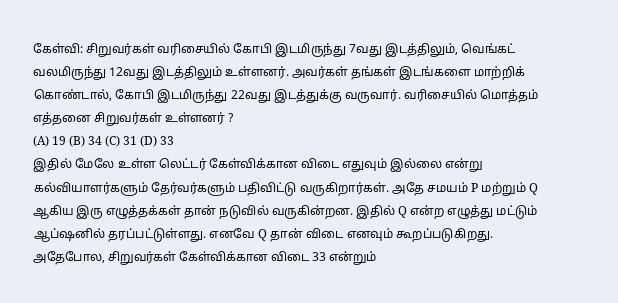கேள்வி: சிறுவர்கள் வரிசையில் கோபி இடமிருந்து 7வது இடத்திலும், வெங்கட் வலமிருந்து 12வது இடத்திலும் உள்ளனர். அவர்கள் தங்கள் இடங்களை மாற்றிக் கொண்டால், கோபி இடமிருந்து 22வது இடத்துக்கு வருவார். வரிசையில் மொத்தம் எத்தனை சிறுவர்கள் உள்ளனர் ?
(A) 19 (B) 34 (C) 31 (D) 33
இதில் மேலே உள்ள லெட்டர் கேள்விக்கான விடை எதுவும் இல்லை என்று கல்வியாளர்களும் தேர்வர்களும் பதிவிட்டு வருகிறார்கள். அதே சமயம் P மற்றும் Q ஆகிய இரு எழுத்தக்கள் தான் நடுவில் வருகின்றன. இதில் Q என்ற எழுத்து மட்டும் ஆப்ஷனில் தரப்பட்டுள்ளது. எனவே Q தான் விடை எனவும் கூறப்படுகிறது.
அதேபோல, சிறுவர்கள் கேள்விக்கான விடை 33 என்றும்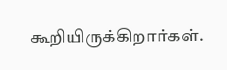கூறியிருக்கிறார்கள்.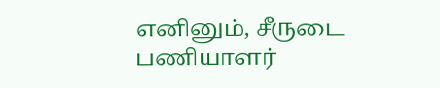எனினும், சீருடை பணியாளர்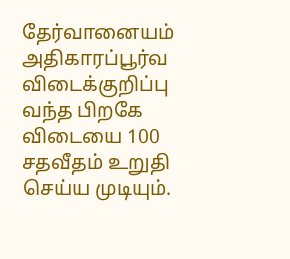தேர்வானையம் அதிகாரப்பூர்வ விடைக்குறிப்பு வந்த பிறகே விடையை 100 சதவீதம் உறுதி செய்ய முடியும்.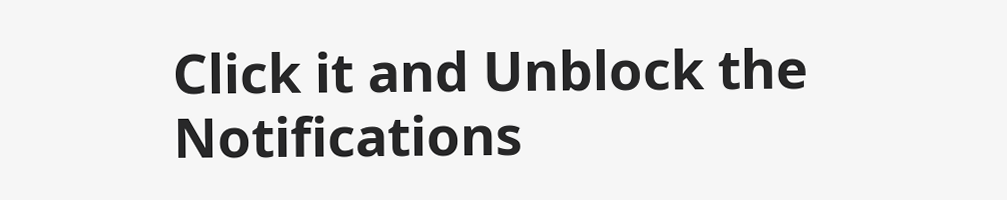Click it and Unblock the Notifications